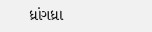ધ્રાંગધ્રા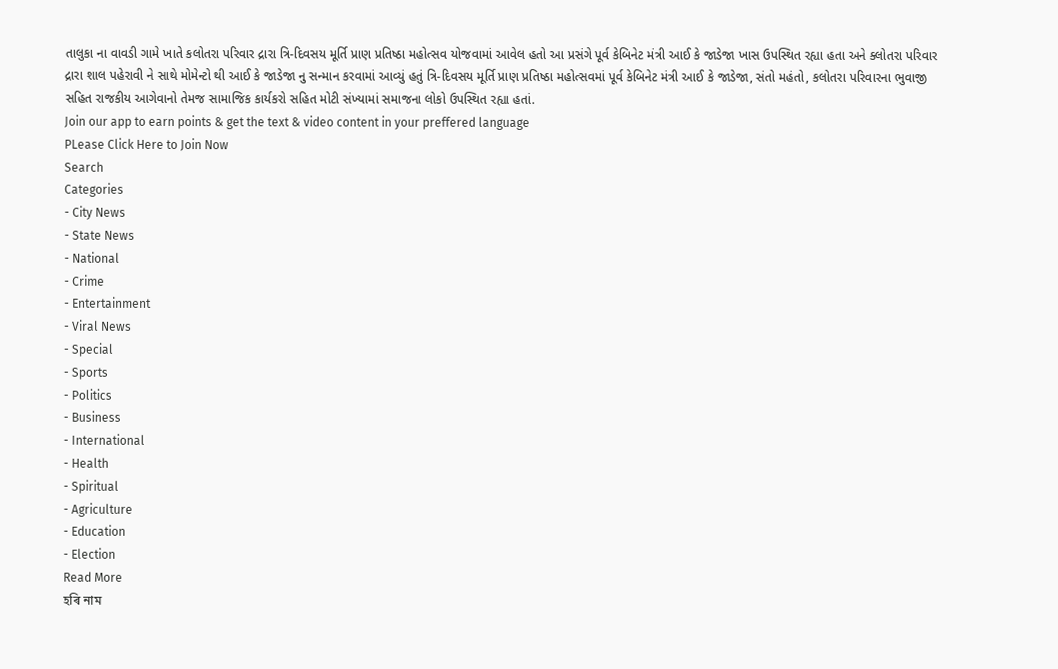તાલુકા ના વાવડી ગામે ખાતે કલોતરા પરિવાર દ્રારા ત્રિ-દિવસય મૂર્તિ પ્રાણ પ્રતિષ્ઠા મહોત્સવ યોજવામાં આવેલ હતો આ પ્રસંગે પૂર્વ કેબિનેટ મંત્રી આઈ કે જાડેજા ખાસ ઉપસ્થિત રહ્યા હતા અને ક્લોતરા પરિવાર દ્રારા શાલ પહેરાવી ને સાથે મોમેન્ટો થી આઈ કે જાડેજા નુ સન્માન કરવામાં આવ્યું હતું ત્રિ-દિવસય મૂર્તિ પ્રાણ પ્રતિષ્ઠા મહોત્સવમાં પૂર્વ કેબિનેટ મંત્રી આઈ કે જાડેજા, સંતો મહંતો, કલોતરા પરિવારના ભુવાજી સહિત રાજકીય આગેવાનો તેમજ સામાજિક કાર્યકરો સહિત મોટી સંખ્યામાં સમાજના લોકો ઉપસ્થિત રહ્યા હતાં.
Join our app to earn points & get the text & video content in your preffered language
PLease Click Here to Join Now
Search
Categories
- City News
- State News
- National
- Crime
- Entertainment
- Viral News
- Special
- Sports
- Politics
- Business
- International
- Health
- Spiritual
- Agriculture
- Education
- Election
Read More
হৰি নাম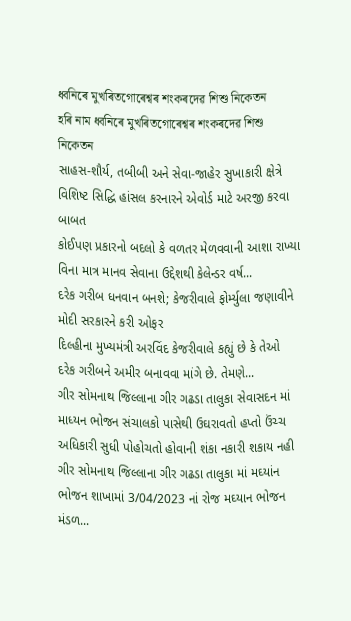ধ্বনিৰে মুখৰিতগোৰেশ্বৰ শংকৰদেৱ শিশু নিকেতন
হৰি নাম ধ্বনিৰে মুখৰিতগোৰেশ্বৰ শংকৰদেৱ শিশু নিকেতন
સાહસ-શૌર્ય, તબીબી અને સેવા-જાહેર સુખાકારી ક્ષેત્રે વિશિષ્ટ સિદ્ધિ હાંસલ કરનારને એવોર્ડ માટે અરજી કરવા બાબત
કોઈપણ પ્રકારનો બદલો કે વળતર મેળવવાની આશા રાખ્યા વિના માત્ર માનવ સેવાના ઉદ્દેશથી કેલેન્ડર વર્ષ...
દરેક ગરીબ ધનવાન બનશે; કેજરીવાલે ફોર્મ્યુલા જણાવીને મોદી સરકારને કરી ઓફર
દિલ્હીના મુખ્યમંત્રી અરવિંદ કેજરીવાલે કહ્યું છે કે તેઓ દરેક ગરીબને અમીર બનાવવા માંગે છે. તેમણે...
ગીર સોમનાથ જિલ્લાના ગીર ગઢડા તાલુકા સેવાસદન માં માધ્યન ભોજન સંચાલકો પાસેથી ઉઘરાવતો હપ્તો ઉંચ્ચ અધિકારી સુધી પોહોચતો હોવાની શંકા નકારી શકાય નહી
ગીર સોમનાથ જિલ્લાના ગીર ગઢડા તાલુકા માં મઘ્યાંન ભોજન શાખામાં 3/04/2023 નાં રોજ મઘ્યાન ભોજન મંડળ...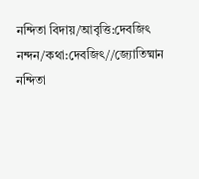নন্দিতা বিদায়/আবৃত্তি:দেবজিৎ নন্দন/কথা:দেবজিৎ//জ্যোতিষ্মান
নন্দিতা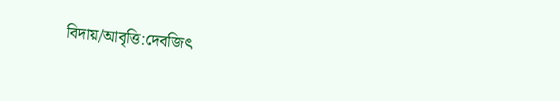বিদায়/আবৃত্তি:দেবজিৎ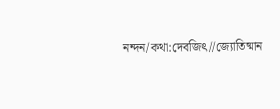নন্দন/কথা:দেবজিৎ//জ্যোতিষ্মান